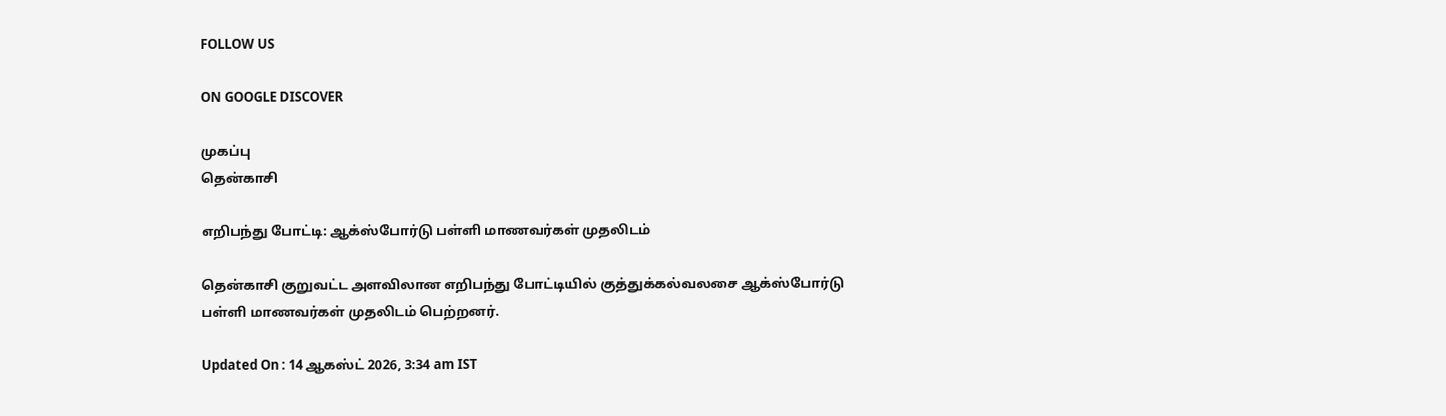FOLLOW US

ON GOOGLE DISCOVER

முகப்பு
தென்காசி

எறிபந்து போட்டி: ஆக்ஸ்போர்டு பள்ளி மாணவர்கள் முதலிடம்

தென்காசி குறுவட்ட அளவிலான எறிபந்து போட்டியில் குத்துக்கல்வலசை ஆக்ஸ்போர்டு பள்ளி மாணவர்கள் முதலிடம் பெற்றனர்.

Updated On : 14 ஆகஸ்ட் 2026, 3:34 am IST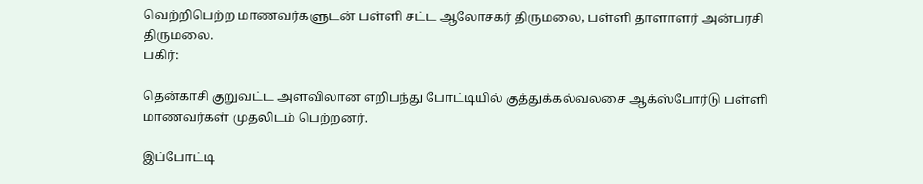வெற்றிபெற்ற மாணவர்களுடன் பள்ளி சட்ட ஆலோசகர் திருமலை, பள்ளி தாளாளர் அன்பரசி திருமலை.
பகிர்:

தென்காசி குறுவட்ட அளவிலான எறிபந்து போட்டியில் குத்துக்கல்வலசை ஆக்ஸ்போர்டு பள்ளி மாணவர்கள் முதலிடம் பெற்றனர்.

இப்போட்டி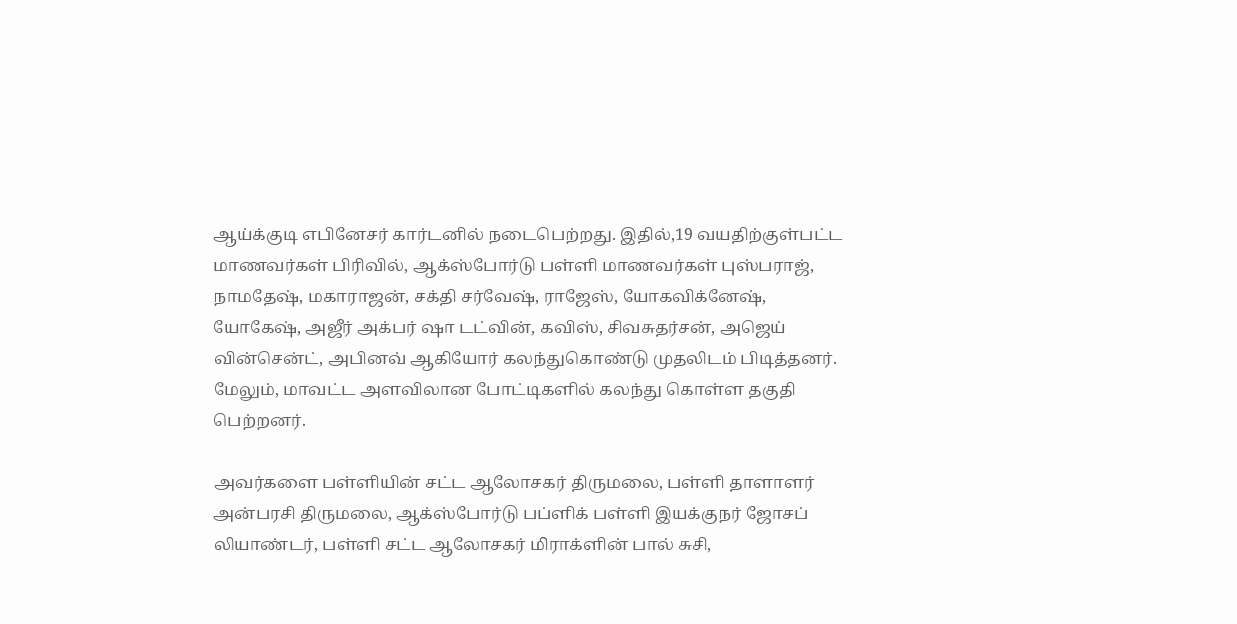ஆய்க்குடி எபினேசர் கார்டனில் நடைபெற்றது. இதில்,19 வயதிற்குள்பட்ட மாணவர்கள் பிரிவில், ஆக்ஸ்போர்டு பள்ளி மாணவர்கள் புஸ்பராஜ், நாமதேஷ், மகாராஜன், சக்தி சர்வேஷ், ராஜேஸ், யோகவிக்னேஷ், யோகேஷ், அஜீர் அக்பர் ஷா டட்வின், கவிஸ், சிவசுதர்சன், அஜெய் வின்சென்ட், அபினவ் ஆகியோர் கலந்துகொண்டு முதலிடம் பிடித்தனர். மேலும், மாவட்ட அளவிலான போட்டிகளில் கலந்து கொள்ள தகுதி பெற்றனர்.

அவர்களை பள்ளியின் சட்ட ஆலோசகர் திருமலை, பள்ளி தாளாளர் அன்பரசி திருமலை, ஆக்ஸ்போர்டு பப்ளிக் பள்ளி இயக்குநர் ஜோசப் லியாண்டர், பள்ளி சட்ட ஆலோசகர் மிராக்ளின் பால் சுசி,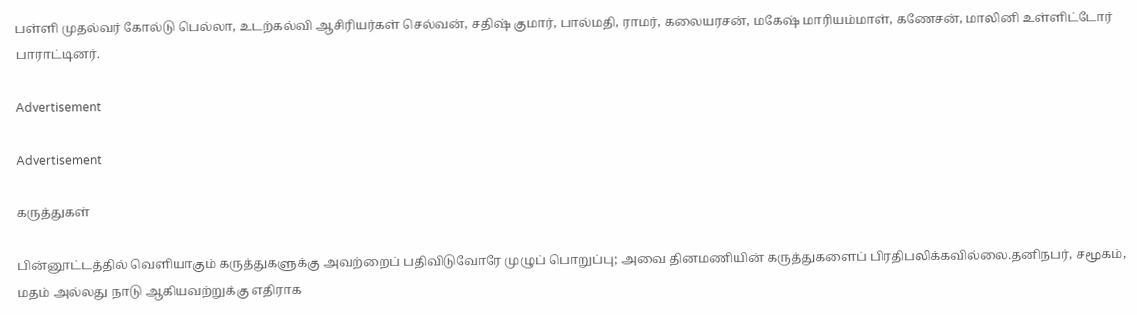பள்ளி முதல்வர் கோல்டு பெல்லா, உடற்கல்வி ஆசிரியர்கள் செல்வன், சதிஷ் குமார், பால்மதி, ராமர், கலையரசன், மகேஷ் மாரியம்மாள், கணேசன், மாலினி உள்ளிட்டோர் பாராட்டினர்.

Advertisement

Advertisement

கருத்துகள்

பின்னூட்டத்தில் வெளியாகும் கருத்துகளுக்கு அவற்றைப் பதிவிடுவோரே முழுப் பொறுப்பு; அவை தினமணியின் கருத்துகளைப் பிரதிபலிக்கவில்லை.தனிநபர், சமூகம், மதம் அல்லது நாடு ஆகியவற்றுக்கு எதிராக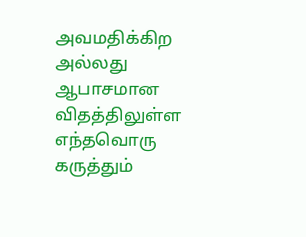அவமதிக்கிற அல்லது ஆபாசமான விதத்திலுள்ள எந்தவொரு கருத்தும்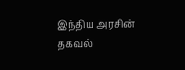இந்திய அரசின் தகவல்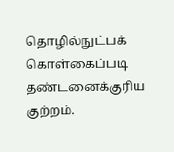தொழில்நுட்பக் கொள்கைப்படி தண்டனைக்குரிய குற்றம்.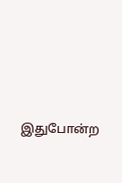இதுபோன்ற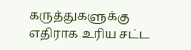கருத்துகளுக்கு எதிராக உரிய சட்ட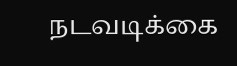நடவடிக்கை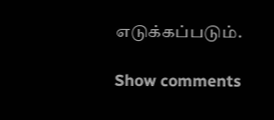எடுக்கப்படும்.

Show comments